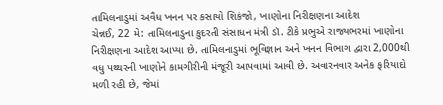તામિલનાડુમાં અવૈધ ખનન પર કસાયો શિકંજો, ખાણોના નિરીક્ષણના આદેશ
ચેન્નઈ, 22 મે: તામિલનાડુના કુદરતી સંસાધન મંત્રી ડૉ. ટીકે પ્રભુએ રાજ્યભરમાં ખાણોના નિરીક્ષણના આદેશ આપ્યા છે. તામિલનાડુમાં ભૂવિજ્ઞાન અને ખનન વિભાગ દ્વારા 2,000થી વધુ પથ્થરની ખાણોને કામગીરીની મંજૂરી આપવામાં આવી છે. અવારનવાર અનેક ફરિયાદો મળી રહી છે, જેમાં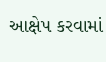આક્ષેપ કરવામાં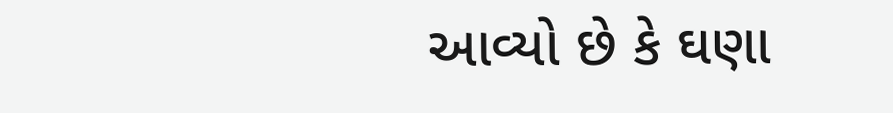આવ્યો છે કે ઘણા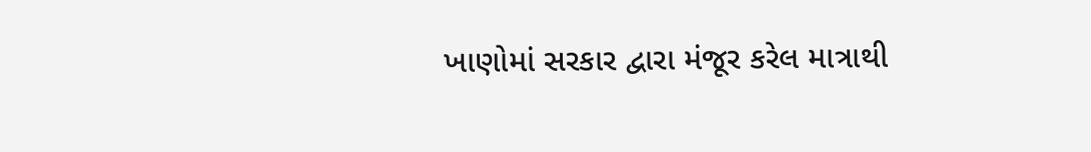ખાણોમાં સરકાર દ્વારા મંજૂર કરેલ માત્રાથી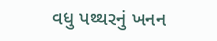વધુ પથ્થરનું ખનન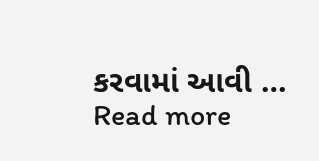કરવામાં આવી … Read more